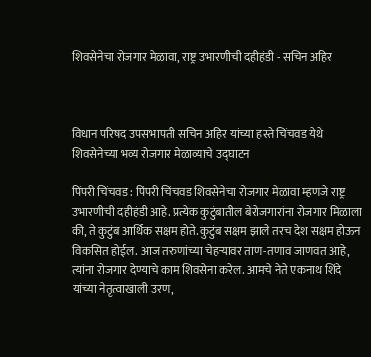शिवसेनेचा रोजगार मेळावा, राष्ट्र उभारणीची दहीहंडी - सचिन अहिर



विधान परिषद उपसभापती सचिन अहिर यांच्या हस्ते चिंचवड येथे शिवसेनेच्या भव्य रोजगार मेळाव्याचे उद्घाटन

पिंपरी चिंचवड : पिंपरी चिंचवड शिवसेनेचा रोजगार मेळावा म्हणजे राष्ट्र उभारणीची दहीहंडी आहे. प्रत्येक कुटुंबातील बेरोजगारांना रोजगार मिळाला की, ते कुटुंब आर्थिक सक्षम होते. कुटुंब सक्षम झाले तरच देश सक्षम होऊन विकसित होईल. आज तरुणांच्या चेहऱ्यावर ताण-तणाव जाणवत आहे, त्यांना रोजगार देण्याचे काम शिवसेना करेल. आमचे नेते एकनाथ शिंदे यांच्या नेतृत्वाखाली उरण,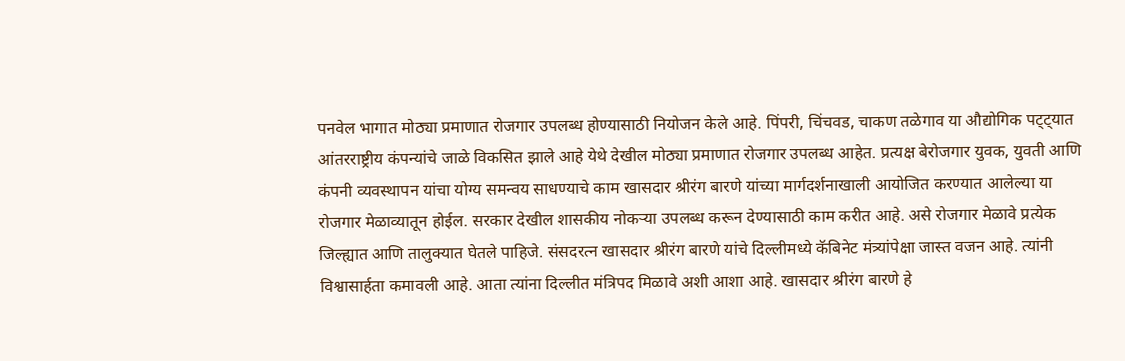पनवेल भागात मोठ्या प्रमाणात रोजगार उपलब्ध होण्यासाठी नियोजन केले आहे. पिंपरी, चिंचवड, चाकण तळेगाव या औद्योगिक पट्ट्यात आंतरराष्ट्रीय कंपन्यांचे जाळे विकसित झाले आहे येथे देखील मोठ्या प्रमाणात रोजगार उपलब्ध आहेत. प्रत्यक्ष बेरोजगार युवक, युवती आणि कंपनी व्यवस्थापन यांचा योग्य समन्वय साधण्याचे काम खासदार श्रीरंग बारणे यांच्या मार्गदर्शनाखाली आयोजित करण्यात आलेल्या या रोजगार मेळाव्यातून होईल. सरकार देखील शासकीय नोकऱ्या उपलब्ध करून देण्यासाठी काम करीत आहे. असे रोजगार मेळावे प्रत्येक जिल्ह्यात आणि तालुक्यात घेतले पाहिजे. संसदरत्न खासदार श्रीरंग बारणे यांचे दिल्लीमध्ये कॅबिनेट मंत्र्यांपेक्षा जास्त वजन आहे. त्यांनी विश्वासार्हता कमावली आहे. आता त्यांना दिल्लीत मंत्रिपद मिळावे अशी आशा आहे. खासदार श्रीरंग बारणे हे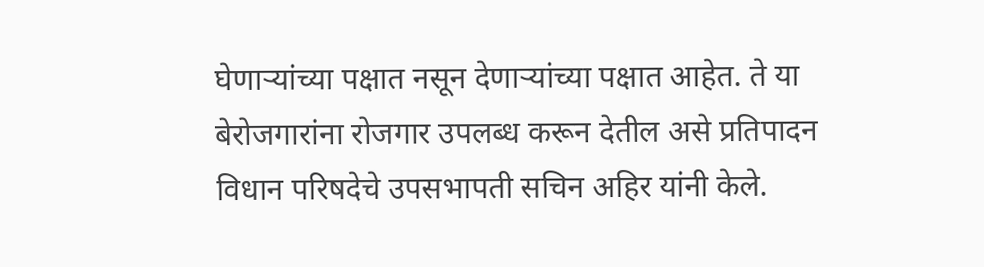घेणाऱ्यांच्या पक्षात नसून देणाऱ्यांच्या पक्षात आहेत. ते या बेरोजगारांना रोजगार उपलब्ध करून देतील असे प्रतिपादन विधान परिषदेचे उपसभापती सचिन अहिर यांनी केले.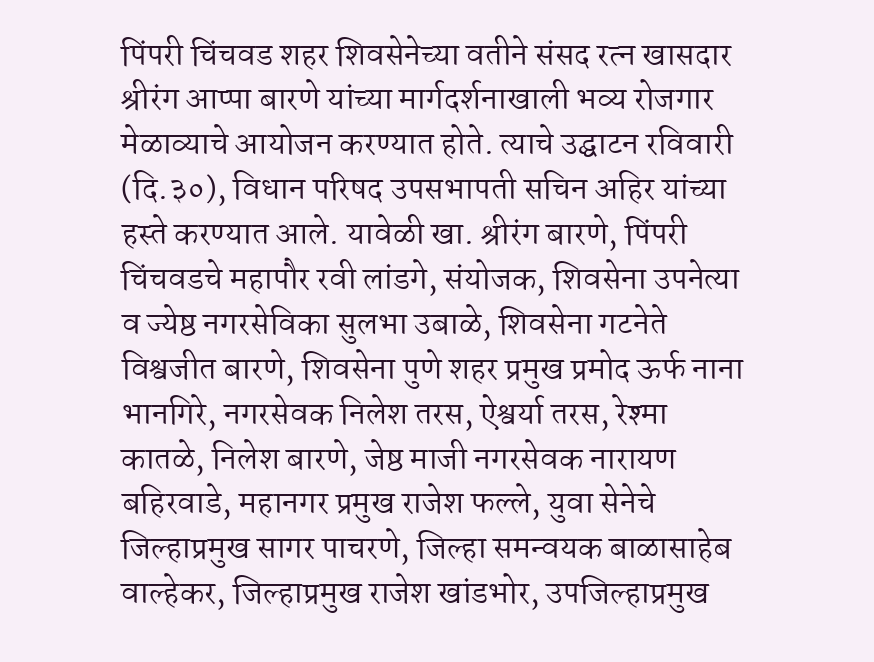पिंपरी चिंचवड शहर शिवसेनेच्या वतीने संसद रत्न खासदार श्रीरंग आप्पा बारणे यांच्या मार्गदर्शनाखाली भव्य रोजगार मेळाव्याचे आयोजन करण्यात होते. त्याचे उद्घाटन रविवारी (दि.३०), विधान परिषद उपसभापती सचिन अहिर यांच्या हस्ते करण्यात आले. यावेळी खा. श्रीरंग बारणे, पिंपरी चिंचवडचे महापौर रवी लांडगे, संयोजक, शिवसेना उपनेत्या व ज्येष्ठ नगरसेविका सुलभा उबाळे, शिवसेना गटनेते विश्वजीत बारणे, शिवसेना पुणे शहर प्रमुख प्रमोद ऊर्फ नाना भानगिरे, नगरसेवक निलेश तरस, ऐश्वर्या तरस, रेश्मा कातळे, निलेश बारणे, जेष्ठ माजी नगरसेवक नारायण बहिरवाडे, महानगर प्रमुख राजेश फल्ले, युवा सेनेचे जिल्हाप्रमुख सागर पाचरणे, जिल्हा समन्वयक बाळासाहेब वाल्हेकर, जिल्हाप्रमुख राजेश खांडभोर, उपजिल्हाप्रमुख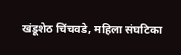खंडूशेठ चिंचवडे, महिला संघटिका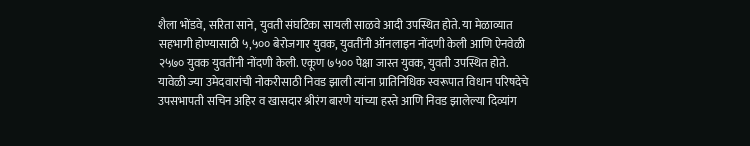शैला भोंडवे, सरिता साने, युवती संघटिका सायली साळवे आदी उपस्थित होते. या मेळाव्यात सहभागी होण्यासाठी ५,५०० बेरोजगार युवक, युवतींनी ऑनलाइन नोंदणी केली आणि ऐनवेळी २५७० युवक युवतींनी नोंदणी केली. एकूण ७५०० पेक्षा जास्त युवक, युवती उपस्थित होते. यावेळी ज्या उमेदवारांची नोकरीसाठी निवड झाली त्यांना प्रातिनिधिक स्वरूपात विधान परिषदेचे उपसभापती सचिन अहिर व खासदार श्रीरंग बारणे यांच्या हस्ते आणि निवड झालेल्या दिव्यांग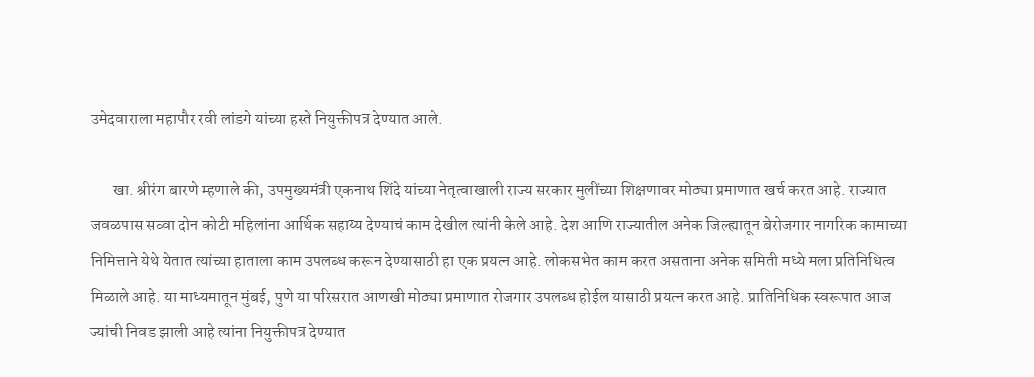उमेदवाराला महापौर रवी लांडगे यांच्या हस्ते नियुक्तीपत्र देण्यात आले.

       खा. श्रीरंग बारणे म्हणाले की, उपमुख्यमंत्री एकनाथ शिंदे यांच्या नेतृत्वाखाली राज्य सरकार मुलींच्या शिक्षणावर मोठ्या प्रमाणात खर्च करत आहे. राज्यात जवळपास सव्वा दोन कोटी महिलांना आर्थिक सहाय्य देण्याचं काम देखील त्यांनी केले आहे. देश आणि राज्यातील अनेक जिल्ह्यातून बेरोजगार नागरिक कामाच्या निमित्ताने येथे येतात त्यांच्या हाताला काम उपलब्ध करून देण्यासाठी हा एक प्रयत्न आहे. लोकसभेत काम करत असताना अनेक समिती मध्ये मला प्रतिनिधित्व मिळाले आहे. या माध्यमातून मुंबई, पुणे या परिसरात आणखी मोठ्या प्रमाणात रोजगार उपलब्ध होईल यासाठी प्रयत्न करत आहे. प्रातिनिधिक स्वरूपात आज ज्यांची निवड झाली आहे त्यांना नियुक्तीपत्र देण्यात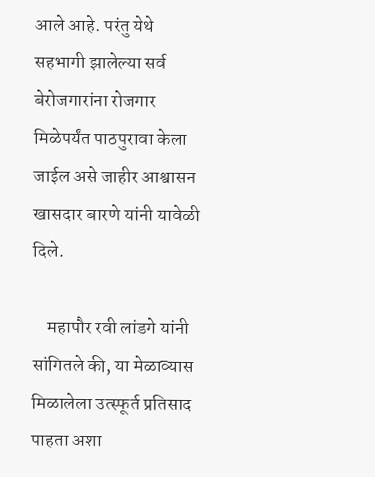आले आहे. परंतु येथे सहभागी झालेल्या सर्व बेरोजगारांना रोजगार मिळेपर्यंत पाठपुरावा केला जाईल असे जाहीर आश्वासन खासदार बारणे यांनी यावेळी दिले.

    महापौर रवी लांडगे यांनी सांगितले की, या मेळाव्यास मिळालेला उत्स्फूर्त प्रतिसाद पाहता अशा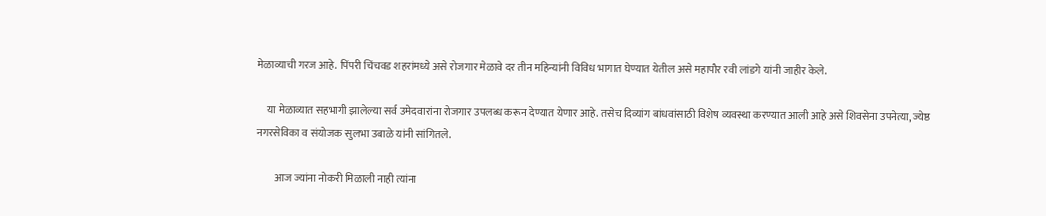मेळाव्याची गरज आहे. पिंपरी चिंचवड शहरांमध्ये असे रोजगार मेळावे दर तीन महिन्यांनी विविध भागात घेण्यात येतील असे महापौर रवी लांडगे यांनी जाहीर केले.

     या मेळाव्यात सहभागी झालेल्या सर्व उमेदवारांना रोजगार उपलब्ध करून देण्यात येणार आहे. तसेच दिव्यांग बांधवांसाठी विशेष व्यवस्था करण्यात आली आहे असे शिवसेना उपनेत्या, ज्येष्ठ नगरसेविका व संयोजक सुलभा उबाळे यांनी सांगितले.

         आज ज्यांना नोकरी मिळाली नाही त्यांना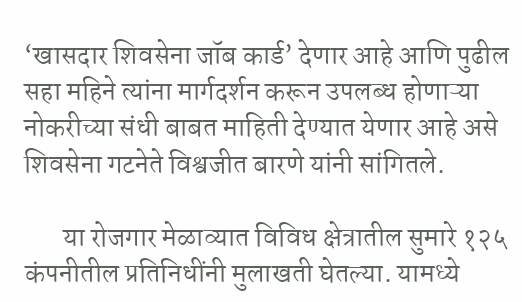‘खासदार शिवसेना जॉब कार्ड’ देणार आहे आणि पुढील सहा महिने त्यांना मार्गदर्शन करून उपलब्ध होणाऱ्या नोकरीच्या संधी बाबत माहिती देण्यात येणार आहे असे शिवसेना गटनेते विश्वजीत बारणे यांनी सांगितले.

       या रोजगार मेळाव्यात विविध क्षेत्रातील सुमारे १२५ कंपनीतील प्रतिनिधींनी मुलाखती घेतल्या. यामध्ये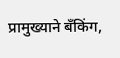प्रामुख्याने बँकिंग,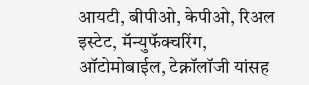आयटी, बीपीओ, केपीओ, रिअल इस्टेट, मॅन्युफॅक्चरिंग, ऑटोमोबाईल, टेक्नॉलॉजी यांसह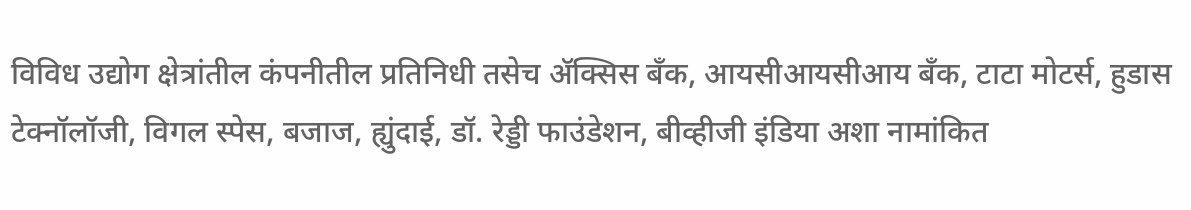विविध उद्योग क्षेत्रांतील कंपनीतील प्रतिनिधी तसेच ॲक्सिस बँक, आयसीआयसीआय बँक, टाटा मोटर्स, हुडास टेक्नॉलॉजी, विगल स्पेस, बजाज, ह्युंदाई, डॉ. रेड्डी फाउंडेशन, बीव्हीजी इंडिया अशा नामांकित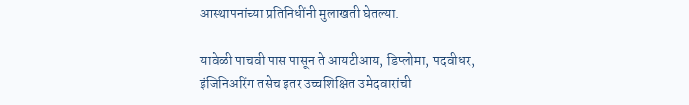आस्थापनांच्या प्रतिनिधींनी मुलाखती घेतल्या.

यावेळी पाचवी पास पासून ते आयटीआय, डिप्लोमा, पदवीधर, इंजिनिअरिंग तसेच इतर उच्चशिक्षित उमेदवारांची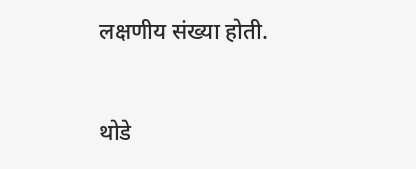लक्षणीय संख्या होती.


थोडे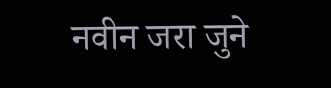नवीन जरा जुने